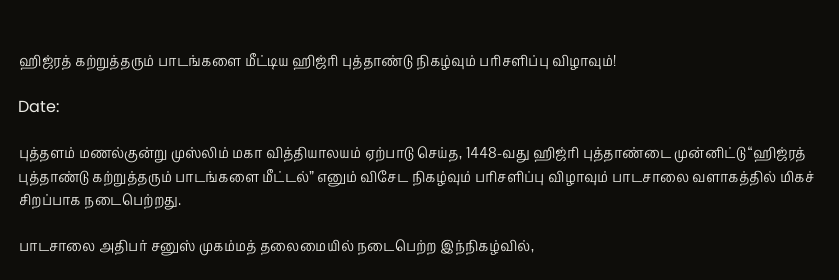ஹிஜ்ரத் கற்றுத்தரும் பாடங்களை மீட்டிய ஹிஜ்ரி புத்தாண்டு நிகழ்வும் பரிசளிப்பு விழாவும்!

Date:

புத்தளம் மணல்குன்று முஸ்லிம் மகா வித்தியாலயம் ஏற்பாடு செய்த, 1448-வது ஹிஜ்ரி புத்தாண்டை முன்னிட்டு “ஹிஜ்ரத் புத்தாண்டு கற்றுத்தரும் பாடங்களை மீட்டல்” எனும் விசேட நிகழ்வும் பரிசளிப்பு விழாவும் பாடசாலை வளாகத்தில் மிகச் சிறப்பாக நடைபெற்றது.

பாடசாலை அதிபர் சனுஸ் முகம்மத் தலைமையில் நடைபெற்ற இந்நிகழ்வில்,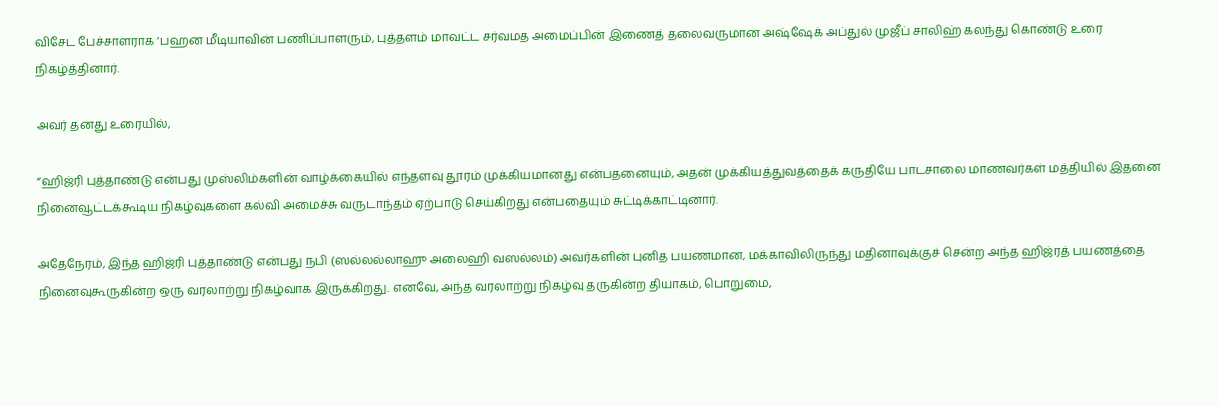விசேட பேச்சாளராக ‘பஹன மீடியாவின் பணிப்பாளரும், புத்தளம் மாவட்ட சர்வமத அமைப்பின் இணைத் தலைவருமான அஷ்ஷேக் அப்துல் முஜீப் சாலிஹ் கலந்து கொண்டு உரை நிகழ்த்தினார்.

அவர் தனது உரையில்,

“ஹிஜ்ரி புத்தாண்டு என்பது முஸ்லிம்களின் வாழ்க்கையில் எந்தளவு தூரம் முக்கியமானது என்பதனையும், அதன் முக்கியத்துவத்தைக் கருதியே பாடசாலை மாணவர்கள் மத்தியில் இதனை நினைவூட்டக்கூடிய நிகழ்வுகளை கல்வி அமைச்சு வருடாந்தம் ஏற்பாடு செய்கிறது என்பதையும் சுட்டிக்காட்டினார்.

அதேநேரம், இந்த ஹிஜ்ரி புத்தாண்டு என்பது நபி (ஸல்லல்லாஹு அலைஹி வஸல்லம்) அவர்களின் புனித பயணமான, மக்காவிலிருந்து மதினாவுக்குச் சென்ற அந்த ஹிஜ்ரத் பயணத்தை நினைவுகூருகின்ற ஒரு வரலாற்று நிகழ்வாக இருக்கிறது. எனவே, அந்த வரலாற்று நிகழ்வு தருகின்ற தியாகம், பொறுமை,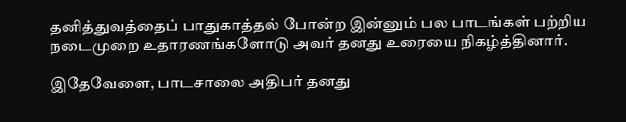தனித்துவத்தைப் பாதுகாத்தல் போன்ற இன்னும் பல பாடங்கள் பற்றிய நடைமுறை உதாரணங்களோடு அவர் தனது உரையை நிகழ்த்தினார்.

இதேவேளை, பாடசாலை அதிபர் தனது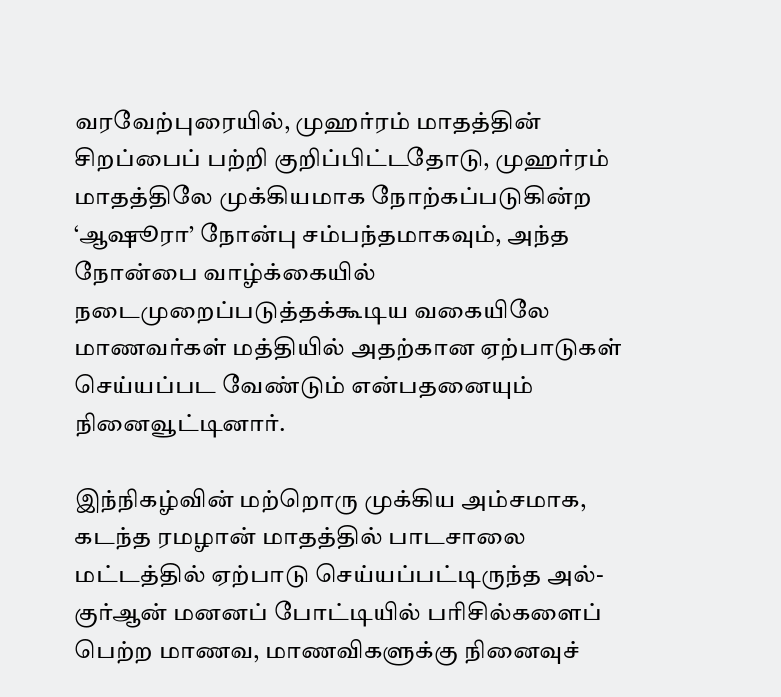வரவேற்புரையில், முஹர்ரம் மாதத்தின் சிறப்பைப் பற்றி குறிப்பிட்டதோடு, முஹர்ரம் மாதத்திலே முக்கியமாக நோற்கப்படுகின்ற ‘ஆஷூரா’ நோன்பு சம்பந்தமாகவும், அந்த நோன்பை வாழ்க்கையில் நடைமுறைப்படுத்தக்கூடிய வகையிலே மாணவர்கள் மத்தியில் அதற்கான ஏற்பாடுகள் செய்யப்பட வேண்டும் என்பதனையும் நினைவூட்டினார்.

இந்நிகழ்வின் மற்றொரு முக்கிய அம்சமாக, கடந்த ரமழான் மாதத்தில் பாடசாலை மட்டத்தில் ஏற்பாடு செய்யப்பட்டிருந்த அல்-குர்ஆன் மனனப் போட்டியில் பரிசில்களைப் பெற்ற மாணவ, மாணவிகளுக்கு நினைவுச்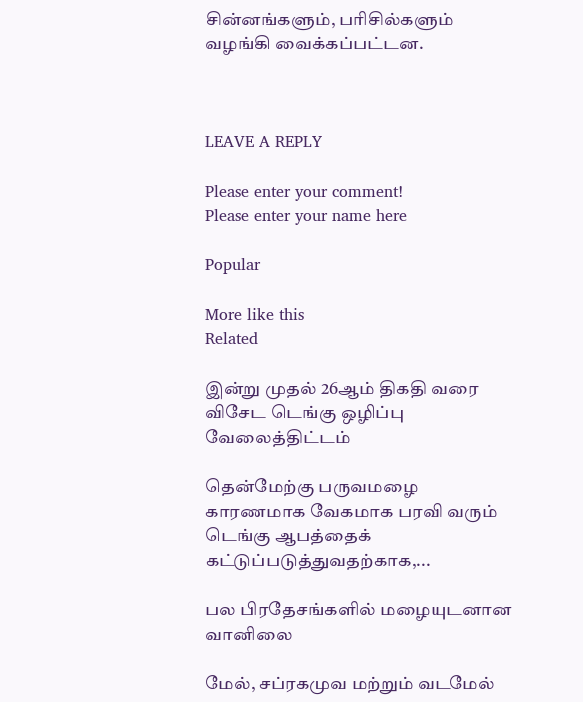சின்னங்களும், பரிசில்களும் வழங்கி வைக்கப்பட்டன.



LEAVE A REPLY

Please enter your comment!
Please enter your name here

Popular

More like this
Related

இன்று முதல் 26ஆம் திகதி வரை விசேட டெங்கு ஒழிப்பு வேலைத்திட்டம்

தென்மேற்கு பருவமழை காரணமாக வேகமாக பரவி வரும் டெங்கு ஆபத்தைக் கட்டுப்படுத்துவதற்காக,...

பல பிரதேசங்களில் மழையுடனான வானிலை

மேல், சப்ரகமுவ மற்றும் வடமேல்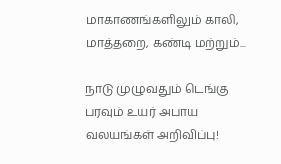மாகாணங்களிலும் காலி, மாத்தறை, கண்டி மற்றும்...

நாடு முழுவதும் டெங்கு பரவும் உயர் அபாய வலயங்கள் அறிவிப்பு!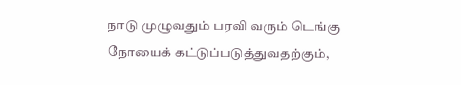நாடு முழுவதும் பரவி வரும் டெங்கு நோயைக் கட்டுப்படுத்துவதற்கும்,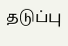தடுப்பு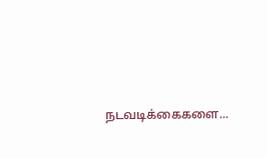நடவடிக்கைகளை...